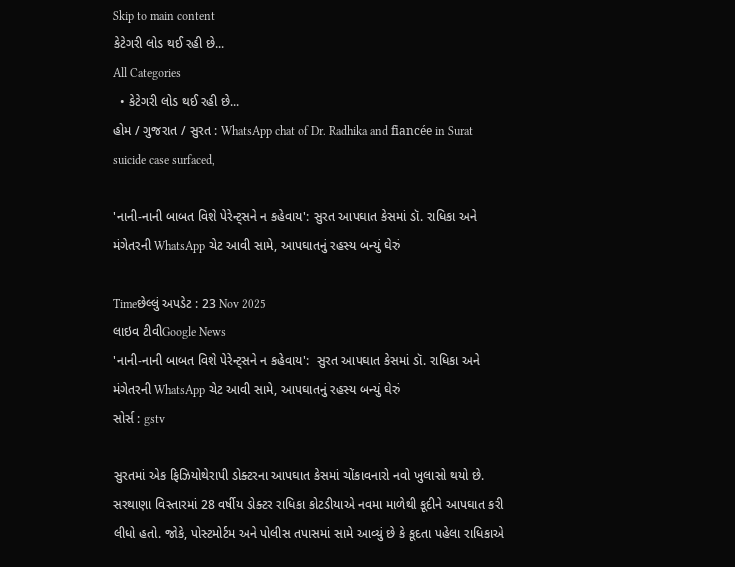Skip to main content
કેટેગરી લોડ થઈ રહી છે...
All Categories
  • કેટેગરી લોડ થઈ રહી છે...
હોમ / ગુજરાત / સુરત : WhatsApp chat of Dr. Radhika and fiancée in Surat suicide case surfaced,

'નાની-નાની બાબત વિશે પેરેન્ટ્સને ન કહેવાય': સુરત આપઘાત કેસમાં ડૉ. રાધિકા અને મંગેતરની WhatsApp ચેટ આવી સામે, આપઘાતનું રહસ્ય બન્યું ઘેરું

Timeછેલ્લું અપડેટ : 23 Nov 2025
લાઇવ ટીવીGoogle News
'નાની-નાની બાબત વિશે પેરેન્ટ્સને ન કહેવાય':  સુરત આપઘાત કેસમાં ડૉ. રાધિકા અને મંગેતરની WhatsApp ચેટ આવી સામે, આપઘાતનું રહસ્ય બન્યું ઘેરું
સોર્સ : gstv

સુરતમાં એક ફિઝિયોથેરાપી ડોક્ટરના આપઘાત કેસમાં ચોંકાવનારો નવો ખુલાસો થયો છે. સરથાણા વિસ્તારમાં 28 વર્ષીય ડોક્ટર રાધિકા કોટડીયાએ નવમા માળેથી કૂદીને આપઘાત કરી લીધો હતો. જોકે, પોસ્ટમોર્ટમ અને પોલીસ તપાસમાં સામે આવ્યું છે કે કૂદતા પહેલા રાધિકાએ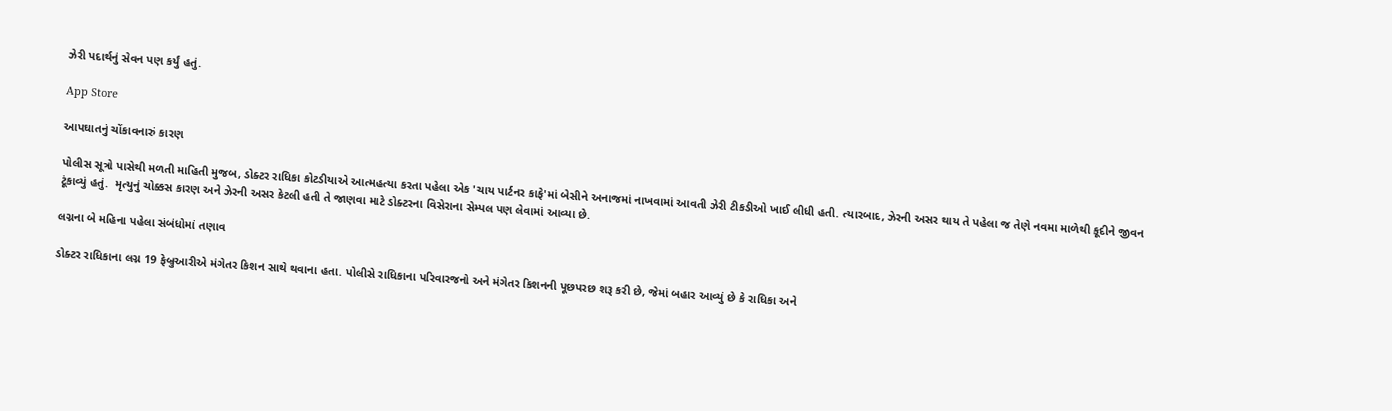ઝેરી પદાર્થનું સેવન પણ કર્યું હતું.

App Store

આપઘાતનું ચોંકાવનારું કારણ

પોલીસ સૂત્રો પાસેથી મળતી માહિતી મુજબ, ડોક્ટર રાધિકા કોટડીયાએ આત્મહત્યા કરતા પહેલા એક 'ચાય પાર્ટનર કાફે'માં બેસીને અનાજમાં નાખવામાં આવતી ઝેરી ટીકડીઓ ખાઈ લીધી હતી. ત્યારબાદ, ઝેરની અસર થાય તે પહેલા જ તેણે નવમા માળેથી કૂદીને જીવન ટૂંકાવ્યું હતું.  મૃત્યુનું ચોક્કસ કારણ અને ઝેરની અસર કેટલી હતી તે જાણવા માટે ડોક્ટરના વિસેરાના સેમ્પલ પણ લેવામાં આવ્યા છે.

લગ્નના બે મહિના પહેલા સંબંધોમાં તણાવ

ડોક્ટર રાધિકાના લગ્ન 19 ફેબ્રુઆરીએ મંગેતર કિશન સાથે થવાના હતા. પોલીસે રાધિકાના પરિવારજનો અને મંગેતર કિશનની પૂછપરછ શરૂ કરી છે, જેમાં બહાર આવ્યું છે કે રાધિકા અને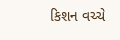કિશન વચ્ચે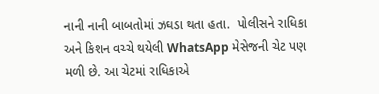નાની નાની બાબતોમાં ઝઘડા થતા હતા.  પોલીસને રાધિકા અને કિશન વચ્ચે થયેલી WhatsApp મેસેજની ચેટ પણ મળી છે. આ ચેટમાં રાધિકાએ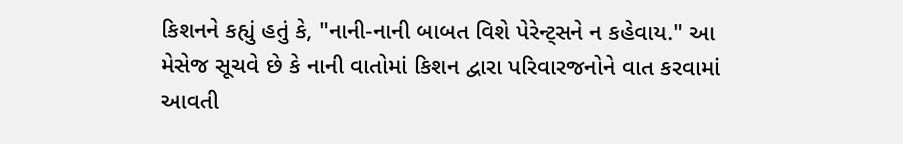કિશનને કહ્યું હતું કે, "નાની-નાની બાબત વિશે પેરેન્ટ્સને ન કહેવાય." આ મેસેજ સૂચવે છે કે નાની વાતોમાં કિશન દ્વારા પરિવારજનોને વાત કરવામાં આવતી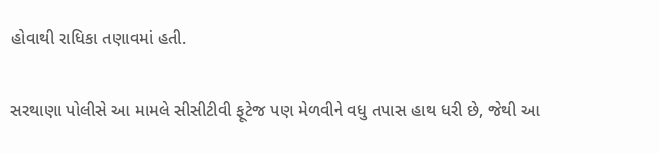હોવાથી રાધિકા તણાવમાં હતી.

સરથાણા પોલીસે આ મામલે સીસીટીવી ફૂટેજ પણ મેળવીને વધુ તપાસ હાથ ધરી છે, જેથી આ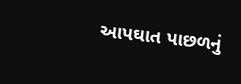આપઘાત પાછળનું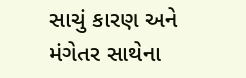સાચું કારણ અને મંગેતર સાથેના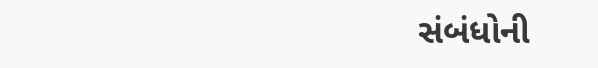સંબંધોની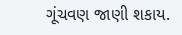ગૂંચવણ જાણી શકાય.